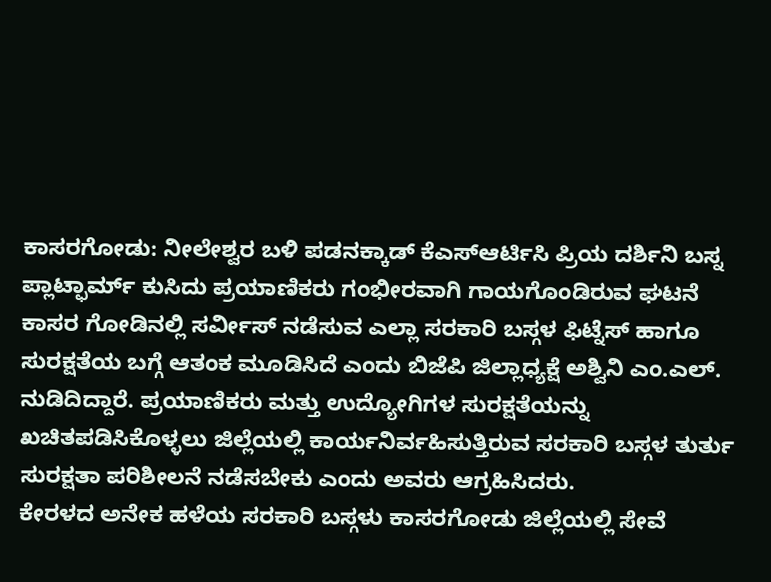ಕಾಸರಗೋಡು: ನೀಲೇಶ್ವರ ಬಳಿ ಪಡನಕ್ಕಾಡ್ ಕೆಎಸ್ಆರ್ಟಿಸಿ ಪ್ರಿಯ ದರ್ಶಿನಿ ಬಸ್ನ ಪ್ಲಾಟ್ಫಾರ್ಮ್ ಕುಸಿದು ಪ್ರಯಾಣಿಕರು ಗಂಭೀರವಾಗಿ ಗಾಯಗೊಂಡಿರುವ ಘಟನೆ ಕಾಸರ ಗೋಡಿನಲ್ಲಿ ಸರ್ವೀಸ್ ನಡೆಸುವ ಎಲ್ಲಾ ಸರಕಾರಿ ಬಸ್ಗಳ ಫಿಟ್ನೆಸ್ ಹಾಗೂ ಸುರಕ್ಷತೆಯ ಬಗ್ಗೆ ಆತಂಕ ಮೂಡಿಸಿದೆ ಎಂದು ಬಿಜೆಪಿ ಜಿಲ್ಲಾಧ್ಯಕ್ಷೆ ಅಶ್ವಿನಿ ಎಂ.ಎಲ್. ನುಡಿದಿದ್ದಾರೆ. ಪ್ರಯಾಣಿಕರು ಮತ್ತು ಉದ್ಯೋಗಿಗಳ ಸುರಕ್ಷತೆಯನ್ನು ಖಚಿತಪಡಿಸಿಕೊಳ್ಳಲು ಜಿಲ್ಲೆಯಲ್ಲಿ ಕಾರ್ಯನಿರ್ವಹಿಸುತ್ತಿರುವ ಸರಕಾರಿ ಬಸ್ಗಳ ತುರ್ತು ಸುರಕ್ಷತಾ ಪರಿಶೀಲನೆ ನಡೆಸಬೇಕು ಎಂದು ಅವರು ಆಗ್ರಹಿಸಿದರು.
ಕೇರಳದ ಅನೇಕ ಹಳೆಯ ಸರಕಾರಿ ಬಸ್ಗಳು ಕಾಸರಗೋಡು ಜಿಲ್ಲೆಯಲ್ಲಿ ಸೇವೆ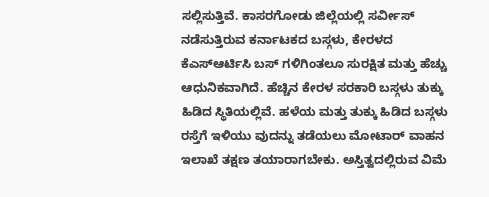ಸಲ್ಲಿಸುತ್ತಿವೆ. ಕಾಸರಗೋಡು ಜಿಲ್ಲೆಯಲ್ಲಿ ಸರ್ವೀಸ್ ನಡೆಸುತ್ತಿರುವ ಕರ್ನಾಟಕದ ಬಸ್ಗಳು, ಕೇರಳದ ಕೆಎಸ್ಆರ್ಟಿಸಿ ಬಸ್ ಗಳಿಗಿಂತಲೂ ಸುರಕ್ಷಿತ ಮತ್ತು ಹೆಚ್ಚು ಆಧುನಿಕವಾಗಿದೆ. ಹೆಚ್ಚಿನ ಕೇರಳ ಸರಕಾರಿ ಬಸ್ಗಳು ತುಕ್ಕು ಹಿಡಿದ ಸ್ಥಿತಿಯಲ್ಲಿವೆ. ಹಳೆಯ ಮತ್ತು ತುಕ್ಕು ಹಿಡಿದ ಬಸ್ಗಳು ರಸ್ತೆಗೆ ಇಳಿಯು ವುದನ್ನು ತಡೆಯಲು ಮೋಟಾರ್ ವಾಹನ ಇಲಾಖೆ ತಕ್ಷಣ ತಯಾರಾಗಬೇಕು. ಅಸ್ತಿತ್ವದಲ್ಲಿರುವ ವಿಮೆ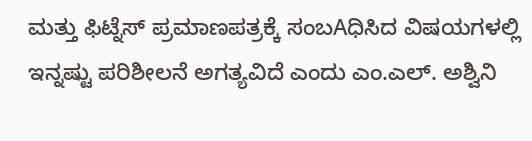ಮತ್ತು ಫಿಟ್ನೆಸ್ ಪ್ರಮಾಣಪತ್ರಕ್ಕೆ ಸಂಬAಧಿಸಿದ ವಿಷಯಗಳಲ್ಲಿ ಇನ್ನಷ್ಟು ಪರಿಶೀಲನೆ ಅಗತ್ಯವಿದೆ ಎಂದು ಎಂ.ಎಲ್. ಅಶ್ವಿನಿ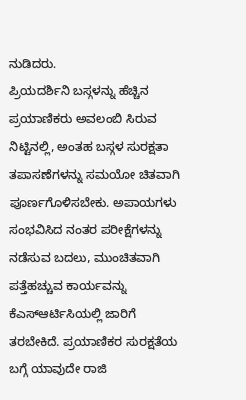ನುಡಿದರು.
ಪ್ರಿಯದರ್ಶಿನಿ ಬಸ್ಗಳನ್ನು ಹೆಚ್ಚಿನ ಪ್ರಯಾಣಿಕರು ಅವಲಂಬಿ ಸಿರುವ ನಿಟ್ಟಿನಲ್ಲಿ, ಅಂತಹ ಬಸ್ಗಳ ಸುರಕ್ಷತಾ ತಪಾಸಣೆಗಳನ್ನು ಸಮಯೋ ಚಿತವಾಗಿ ಪೂರ್ಣಗೊಳಿಸಬೇಕು. ಅಪಾಯಗಳು ಸಂಭವಿಸಿದ ನಂತರ ಪರೀಕ್ಷೆಗಳನ್ನು ನಡೆಸುವ ಬದಲು, ಮುಂಚಿತವಾಗಿ ಪತ್ತೆಹಚ್ಚುವ ಕಾರ್ಯವನ್ನು ಕೆಎಸ್ಆರ್ಟಿಸಿಯಲ್ಲಿ ಜಾರಿಗೆ ತರಬೇಕಿದೆ. ಪ್ರಯಾಣಿಕರ ಸುರಕ್ಷತೆಯ ಬಗ್ಗೆ ಯಾವುದೇ ರಾಜಿ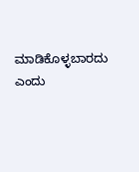ಮಾಡಿಕೊಳ್ಳಬಾರದು ಎಂದು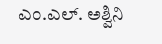ಎಂ.ಎಲ್. ಅಶ್ವಿನಿ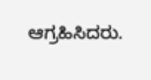ಆಗ್ರಹಿಸಿದರು.